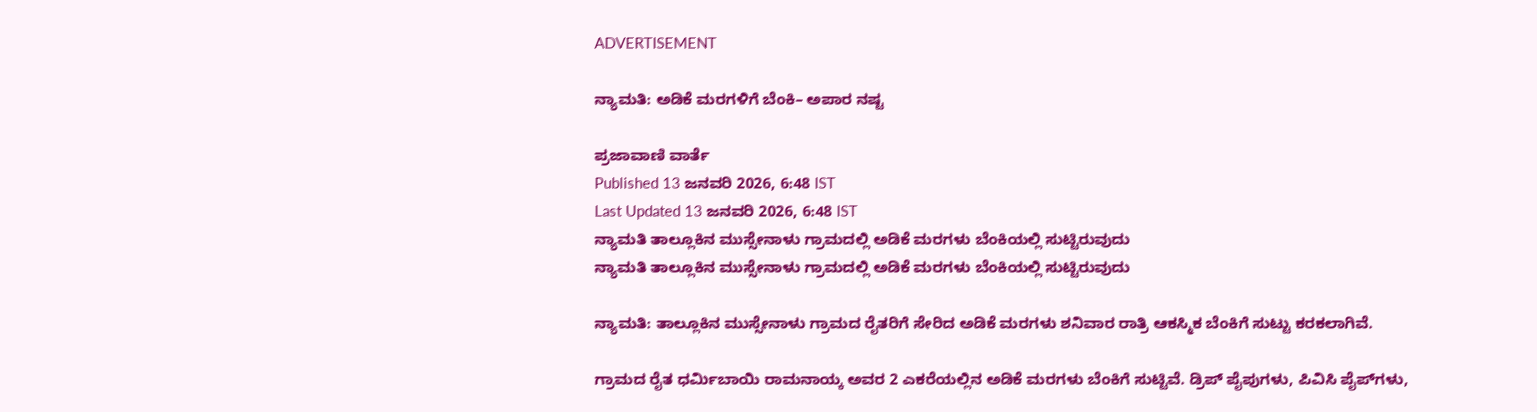ADVERTISEMENT

ನ್ಯಾಮತಿ: ಅಡಿಕೆ ಮರಗಳಿಗೆ ಬೆಂಕಿ– ಅಪಾರ ನಷ್ಟ

ಪ್ರಜಾವಾಣಿ ವಾರ್ತೆ
Published 13 ಜನವರಿ 2026, 6:48 IST
Last Updated 13 ಜನವರಿ 2026, 6:48 IST
ನ್ಯಾಮತಿ ತಾಲ್ಲೂಕಿನ ಮುಸ್ಸೇನಾಳು ಗ್ರಾಮದಲ್ಲಿ ಅಡಿಕೆ ಮರಗಳು ಬೆಂಕಿಯಲ್ಲಿ ಸುಟ್ಟಿರುವುದು
ನ್ಯಾಮತಿ ತಾಲ್ಲೂಕಿನ ಮುಸ್ಸೇನಾಳು ಗ್ರಾಮದಲ್ಲಿ ಅಡಿಕೆ ಮರಗಳು ಬೆಂಕಿಯಲ್ಲಿ ಸುಟ್ಟಿರುವುದು

ನ್ಯಾಮತಿ: ತಾಲ್ಲೂಕಿನ ಮುಸ್ಸೇನಾಳು ಗ್ರಾಮದ ರೈತರಿಗೆ ಸೇರಿದ ಅಡಿಕೆ ಮರಗಳು ಶನಿವಾರ ರಾತ್ರಿ ಆಕಸ್ಮಿಕ ಬೆಂಕಿಗೆ ಸುಟ್ಟು ಕರಕಲಾಗಿವೆ.

ಗ್ರಾಮದ ರೈತ ಧರ್ಮಿಬಾಯಿ ರಾಮನಾಯ್ಕ ಅವರ 2 ಎಕರೆಯಲ್ಲಿನ ಅಡಿಕೆ ಮರಗಳು ಬೆಂಕಿಗೆ ಸುಟ್ಟಿವೆ. ಡ್ರಿಪ್ ಪೈಪುಗಳು, ಪಿವಿಸಿ ಪೈಪ್‌ಗಳು,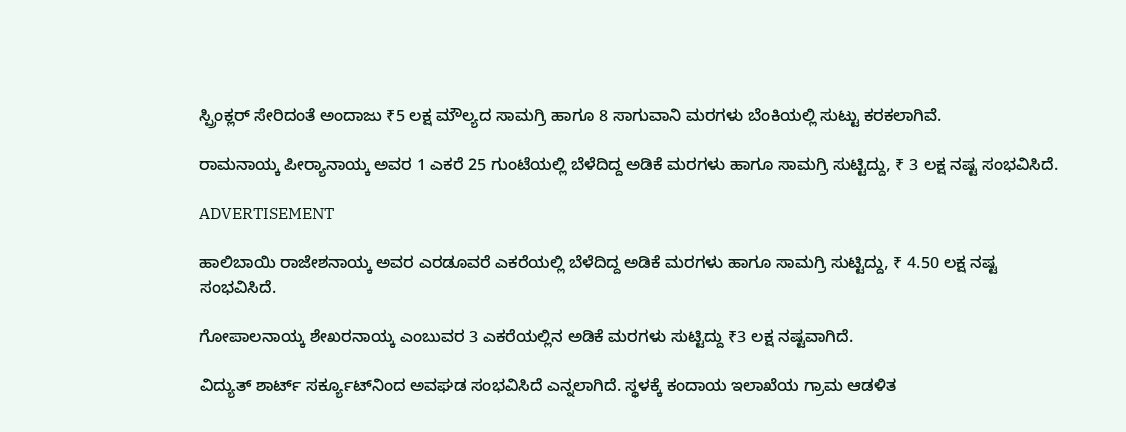ಸ್ಪ್ರಿಂಕ್ಲರ್‌ ಸೇರಿದಂತೆ ಅಂದಾಜು ₹5 ಲಕ್ಷ ಮೌಲ್ಯದ ಸಾಮಗ್ರಿ ಹಾಗೂ 8 ಸಾಗುವಾನಿ ಮರಗಳು ಬೆಂಕಿಯಲ್ಲಿ ಸುಟ್ಟು ಕರಕಲಾಗಿವೆ.

ರಾಮನಾಯ್ಕ ಪೀರ‍್ಯಾನಾಯ್ಕ ಅವರ 1 ಎಕರೆ 25 ಗುಂಟೆಯಲ್ಲಿ ಬೆಳೆದಿದ್ದ ಅಡಿಕೆ ಮರಗಳು ಹಾಗೂ ಸಾಮಗ್ರಿ ಸುಟ್ಟಿದ್ದು, ₹ 3 ಲಕ್ಷ ನಷ್ಟ ಸಂಭವಿಸಿದೆ.

ADVERTISEMENT

ಹಾಲಿಬಾಯಿ ರಾಜೇಶನಾಯ್ಕ ಅವರ ಎರಡೂವರೆ ಎಕರೆಯಲ್ಲಿ ಬೆಳೆದಿದ್ದ ಅಡಿಕೆ ಮರಗಳು ಹಾಗೂ ಸಾಮಗ್ರಿ ಸುಟ್ಟಿದ್ದು, ₹ 4.50 ಲಕ್ಷ ನಷ್ಟ ಸಂಭವಿಸಿದೆ.

ಗೋಪಾಲನಾಯ್ಕ ಶೇಖರನಾಯ್ಕ ಎಂಬುವರ 3 ಎಕರೆಯಲ್ಲಿನ ಅಡಿಕೆ ಮರಗಳು ಸುಟ್ಟಿದ್ದು ₹3 ಲಕ್ಷ ನಷ್ಟವಾಗಿದೆ.

ವಿದ್ಯುತ್‌ ಶಾರ್ಟ್‌ ಸರ್ಕ್ಯೂಟ್‌ನಿಂದ ಅವಘಡ ಸಂಭವಿಸಿದೆ ಎನ್ನಲಾಗಿದೆ. ಸ್ಥಳಕ್ಕೆ ಕಂದಾಯ ಇಲಾಖೆಯ ಗ್ರಾಮ ಆಡಳಿತ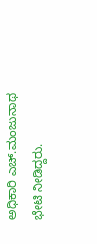ಅಧಿಕಾರಿ ಎಚ್.ಮಂಜುನಾಥ ಭೇಟಿ ನೀಡಿದ್ದರು.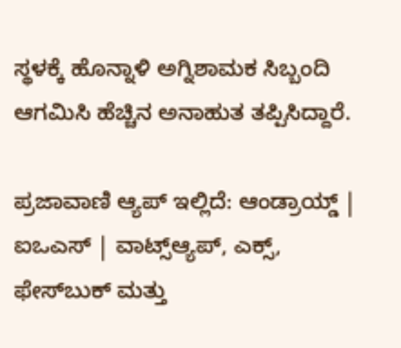ಸ್ಥಳಕ್ಕೆ ಹೊನ್ನಾಳಿ ಅಗ್ನಿಶಾಮಕ ಸಿಬ್ಬಂದಿ ಆಗಮಿಸಿ ಹೆಚ್ಚಿನ ಅನಾಹುತ ತಪ್ಪಿಸಿದ್ದಾರೆ.

ಪ್ರಜಾವಾಣಿ ಆ್ಯಪ್ ಇಲ್ಲಿದೆ: ಆಂಡ್ರಾಯ್ಡ್ | ಐಒಎಸ್ | ವಾಟ್ಸ್ಆ್ಯಪ್, ಎಕ್ಸ್, ಫೇಸ್‌ಬುಕ್ ಮತ್ತು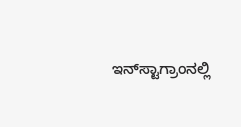ಇನ್‌ಸ್ಟಾಗ್ರಾಂನಲ್ಲಿ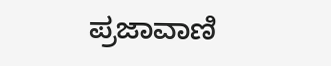ಪ್ರಜಾವಾಣಿ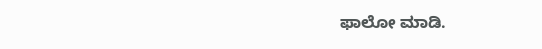ಫಾಲೋ ಮಾಡಿ.